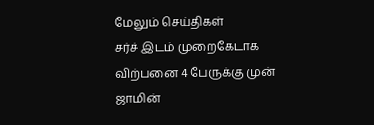மேலும் செய்திகள்
சர்ச் இடம் முறைகேடாக விற்பனை 4 பேருக்கு முன் ஜாமின்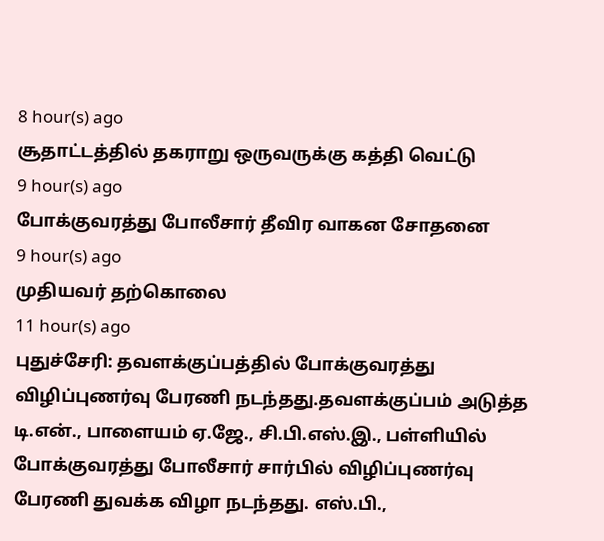8 hour(s) ago
சூதாட்டத்தில் தகராறு ஒருவருக்கு கத்தி வெட்டு
9 hour(s) ago
போக்குவரத்து போலீசார் தீவிர வாகன சோதனை
9 hour(s) ago
முதியவர் தற்கொலை
11 hour(s) ago
புதுச்சேரி: தவளக்குப்பத்தில் போக்குவரத்து விழிப்புணர்வு பேரணி நடந்தது.தவளக்குப்பம் அடுத்த டி.என்., பாளையம் ஏ.ஜே., சி.பி.எஸ்.இ., பள்ளியில் போக்குவரத்து போலீசார் சார்பில் விழிப்புணர்வு பேரணி துவக்க விழா நடந்தது. எஸ்.பி.,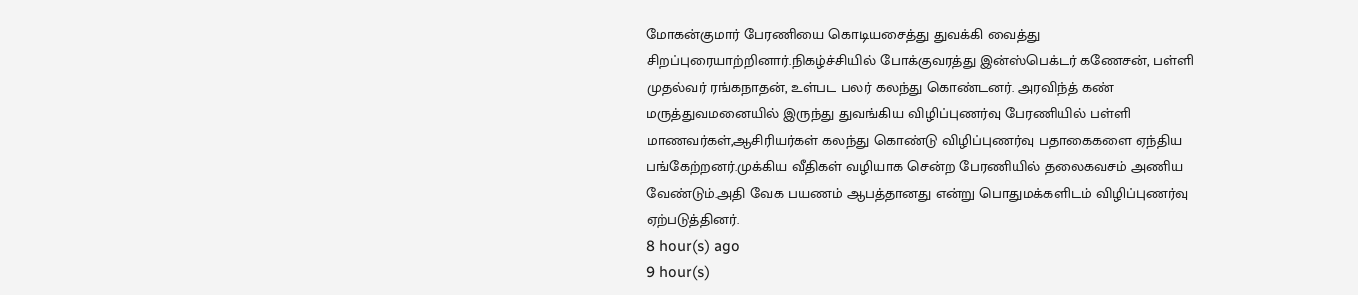மோகன்குமார் பேரணியை கொடியசைத்து துவக்கி வைத்து சிறப்புரையாற்றினார்.நிகழ்ச்சியில் போக்குவரத்து இன்ஸ்பெக்டர் கணேசன், பள்ளி முதல்வர் ரங்கநாதன், உள்பட பலர் கலந்து கொண்டனர். அரவிந்த் கண் மருத்துவமனையில் இருந்து துவங்கிய விழிப்புணர்வு பேரணியில் பள்ளி மாணவர்கள்,ஆசிரியர்கள் கலந்து கொண்டு விழிப்புணர்வு பதாகைகளை ஏந்திய பங்கேற்றனர்.முக்கிய வீதிகள் வழியாக சென்ற பேரணியில் தலைகவசம் அணிய வேண்டும்.அதி வேக பயணம் ஆபத்தானது என்று பொதுமக்களிடம் விழிப்புணர்வு ஏற்படுத்தினர்.
8 hour(s) ago
9 hour(s)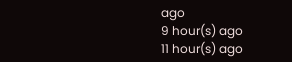ago
9 hour(s) ago
11 hour(s) ago